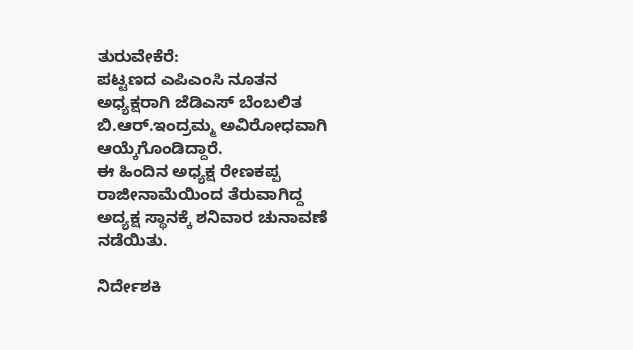ತುರುವೇಕೆರೆ:
ಪಟ್ಟಣದ ಎಪಿಎಂಸಿ ನೂತನ ಅಧ್ಯಕ್ಷರಾಗಿ ಜೆಡಿಎಸ್ ಬೆಂಬಲಿತ ಬಿ.ಆರ್.ಇಂದ್ರಮ್ಮ ಅವಿರೋಧವಾಗಿ ಆಯ್ಕೆಗೊಂಡಿದ್ದಾರೆ.
ಈ ಹಿಂದಿನ ಅಧ್ಯಕ್ಷ ರೇಣಕಪ್ಪ ರಾಜೀನಾಮೆಯಿಂದ ತೆರುವಾಗಿದ್ದ ಅದ್ಯಕ್ಷ ಸ್ಥಾನಕ್ಕೆ ಶನಿವಾರ ಚುನಾವಣೆ ನಡೆಯಿತು.

ನಿರ್ದೇಶಕಿ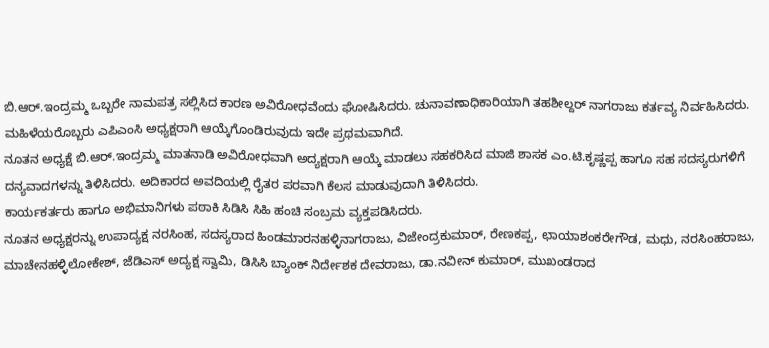ಬಿ.ಆರ್.ಇಂದ್ರಮ್ಮ ಒಬ್ಬರೇ ನಾಮಪತ್ರ ಸಲ್ಲಿಸಿದ ಕಾರಣ ಅವಿರೋಧವೆಂದು ಘೋಷಿಸಿದರು. ಚುನಾವಣಾಧಿಕಾರಿಯಾಗಿ ತಹಶೀಲ್ದರ್ ನಾಗರಾಜು ಕರ್ತವ್ಯ ನಿರ್ವಹಿಸಿದರು. ಮಹಿಳೆಯರೊಬ್ಬರು ಎಪಿಎಂಸಿ ಅಧ್ಯಕ್ಷರಾಗಿ ಆಯ್ಕೆಗೊಂಡಿರುವುದು ಇದೇ ಪ್ರಥಮವಾಗಿದೆ.
ನೂತನ ಅಧ್ಯಕ್ಷೆ ಬಿ.ಆರ್.ಇಂದ್ರಮ್ಮ ಮಾತನಾಡಿ ಅವಿರೋಧವಾಗಿ ಅದ್ಯಕ್ಷರಾಗಿ ಆಯ್ಕೆ ಮಾಡಲು ಸಹಕರಿಸಿದ ಮಾಜಿ ಶಾಸಕ ಎಂ.ಟಿ.ಕೃಷ್ಣಪ್ಪ ಹಾಗೂ ಸಹ ಸದಸ್ಯರುಗಳಿಗೆ ದನ್ಯವಾದಗಳನ್ನು ತಿಳಿಸಿದರು. ಅದಿಕಾರದ ಅವದಿಯಲ್ಲಿ ರೈತರ ಪರವಾಗಿ ಕೆಲಸ ಮಾಡುವುದಾಗಿ ತಿಳಿಸಿದರು.
ಕಾರ್ಯಕರ್ತರು ಹಾಗೂ ಅಭಿಮಾನಿಗಳು ಪಠಾಕಿ ಸಿಡಿಸಿ ಸಿಹಿ ಹಂಚಿ ಸಂಬ್ರಮ ವ್ಯಕ್ತಪಡಿಸಿದರು.
ನೂತನ ಅಧ್ಯಕ್ಷರನ್ನು ಉಪಾದ್ಯಕ್ಷ ನರಸಿಂಹ, ಸದಸ್ಯರಾದ ಹಿಂಡಮಾರನಹಳ್ಳಿನಾಗರಾಜು, ವಿಜೇಂದ್ರಕುಮಾರ್, ರೇಣಕಪ್ಪ, ಛಾಯಾಶಂಕರೇಗೌಡ, ಮಧು, ನರಸಿಂಹರಾಜು, ಮಾಚೇನಹಳ್ಳಿಲೋಕೇಶ್, ಜೆಡಿಎಸ್ ಅದ್ಯಕ್ಷ ಸ್ವಾಮಿ, ಡಿಸಿಸಿ ಬ್ಯಾಂಕ್ ನಿರ್ದೇಶಕ ದೇವರಾಜು, ಡಾ.ನವೀನ್ ಕುಮಾರ್, ಮುಖಂಡರಾದ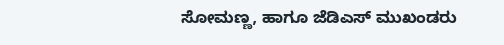ಸೋಮಣ್ಣ, ಹಾಗೂ ಜೆಡಿಎಸ್ ಮುಖಂಡರು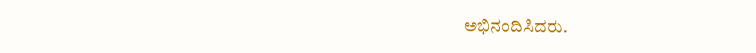ಅಭಿನಂದಿಸಿದರು.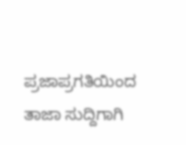ಪ್ರಜಾಪ್ರಗತಿಯಿಂದ ತಾಜಾ ಸುದ್ದಿಗಾಗಿ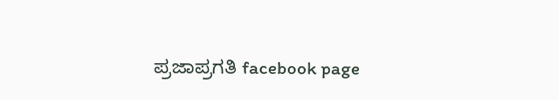ಪ್ರಜಾಪ್ರಗತಿ facebook page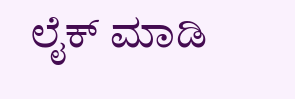ಲೈಕ್ ಮಾಡಿ